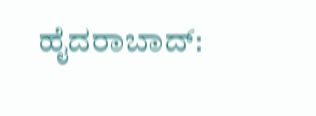ಹೈದರಾಬಾದ್: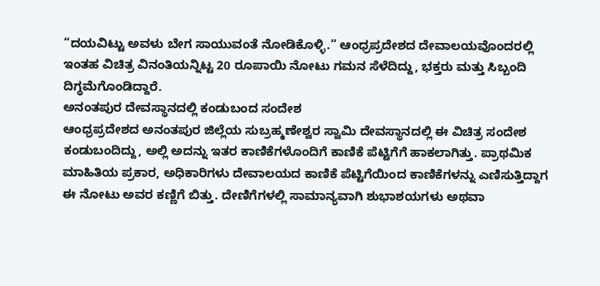“ದಯವಿಟ್ಟು ಅವಳು ಬೇಗ ಸಾಯುವಂತೆ ನೋಡಿಕೊಳ್ಳಿ.” ಆಂಧ್ರಪ್ರದೇಶದ ದೇವಾಲಯವೊಂದರಲ್ಲಿ ಇಂತಹ ವಿಚಿತ್ರ ವಿನಂತಿಯನ್ನಿಟ್ಟ 20 ರೂಪಾಯಿ ನೋಟು ಗಮನ ಸೆಳೆದಿದ್ದು, ಭಕ್ತರು ಮತ್ತು ಸಿಬ್ಬಂದಿ ದಿಗ್ಧಮೆಗೊಂಡಿದ್ದಾರೆ.
ಅನಂತಪುರ ದೇವಸ್ಥಾನದಲ್ಲಿ ಕಂಡುಬಂದ ಸಂದೇಶ
ಆಂಧ್ರಪ್ರದೇಶದ ಅನಂತಪುರ ಜಿಲ್ಲೆಯ ಸುಬ್ರಹ್ಮಣೇಶ್ವರ ಸ್ವಾಮಿ ದೇವಸ್ಥಾನದಲ್ಲಿ ಈ ವಿಚಿತ್ರ ಸಂದೇಶ ಕಂಡುಬಂದಿದ್ದು, ಅಲ್ಲಿ ಅದನ್ನು ಇತರ ಕಾಣಿಕೆಗಳೊಂದಿಗೆ ಕಾಣಿಕೆ ಪೆಟ್ಟಿಗೆಗೆ ಹಾಕಲಾಗಿತ್ತು. ಪ್ರಾಥಮಿಕ ಮಾಹಿತಿಯ ಪ್ರಕಾರ, ಅಧಿಕಾರಿಗಳು ದೇವಾಲಯದ ಕಾಣಿಕೆ ಪೆಟ್ಟಿಗೆಯಿಂದ ಕಾಣಿಕೆಗಳನ್ನು ಎಣಿಸುತ್ತಿದ್ದಾಗ ಈ ನೋಟು ಅವರ ಕಣ್ಣಿಗೆ ಬಿತ್ತು. ದೇಣಿಗೆಗಳಲ್ಲಿ ಸಾಮಾನ್ಯವಾಗಿ ಶುಭಾಶಯಗಳು ಅಥವಾ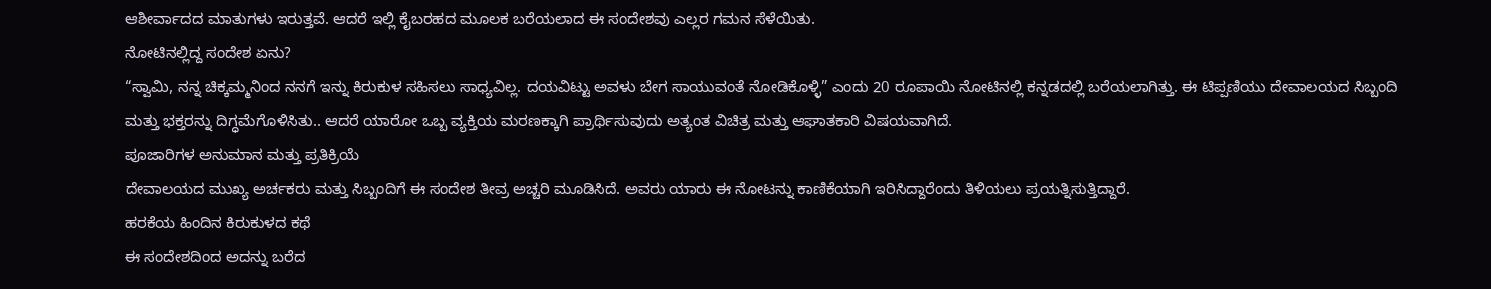ಆಶೀರ್ವಾದದ ಮಾತುಗಳು ಇರುತ್ತವೆ. ಆದರೆ ಇಲ್ಲಿ ಕೈಬರಹದ ಮೂಲಕ ಬರೆಯಲಾದ ಈ ಸಂದೇಶವು ಎಲ್ಲರ ಗಮನ ಸೆಳೆಯಿತು.
ನೋಟಿನಲ್ಲಿದ್ದ ಸಂದೇಶ ಏನು?
“ಸ್ವಾಮಿ, ನನ್ನ ಚಿಕ್ಕಮ್ಮನಿಂದ ನನಗೆ ಇನ್ನು ಕಿರುಕುಳ ಸಹಿಸಲು ಸಾಧ್ಯವಿಲ್ಲ. ದಯವಿಟ್ಟು ಅವಳು ಬೇಗ ಸಾಯುವಂತೆ ನೋಡಿಕೊಳ್ಳಿ” ಎಂದು 20 ರೂಪಾಯಿ ನೋಟಿನಲ್ಲಿ ಕನ್ನಡದಲ್ಲಿ ಬರೆಯಲಾಗಿತ್ತು. ಈ ಟಿಪ್ಪಣಿಯು ದೇವಾಲಯದ ಸಿಬ್ಬಂದಿ ಮತ್ತು ಭಕ್ತರನ್ನು ದಿಗ್ಧಮೆಗೊಳಿಸಿತು.. ಆದರೆ ಯಾರೋ ಒಬ್ಬ ವ್ಯಕ್ತಿಯ ಮರಣಕ್ಕಾಗಿ ಪ್ರಾರ್ಥಿಸುವುದು ಅತ್ಯಂತ ವಿಚಿತ್ರ ಮತ್ತು ಆಘಾತಕಾರಿ ವಿಷಯವಾಗಿದೆ.
ಪೂಜಾರಿಗಳ ಅನುಮಾನ ಮತ್ತು ಪ್ರತಿಕ್ರಿಯೆ
ದೇವಾಲಯದ ಮುಖ್ಯ ಅರ್ಚಕರು ಮತ್ತು ಸಿಬ್ಬಂದಿಗೆ ಈ ಸಂದೇಶ ತೀವ್ರ ಅಚ್ಚರಿ ಮೂಡಿಸಿದೆ. ಅವರು ಯಾರು ಈ ನೋಟನ್ನು ಕಾಣಿಕೆಯಾಗಿ ಇರಿಸಿದ್ದಾರೆಂದು ತಿಳಿಯಲು ಪ್ರಯತ್ನಿಸುತ್ತಿದ್ದಾರೆ.
ಹರಕೆಯ ಹಿಂದಿನ ಕಿರುಕುಳದ ಕಥೆ
ಈ ಸಂದೇಶದಿಂದ ಅದನ್ನು ಬರೆದ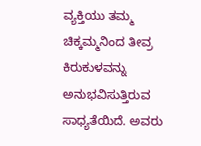ವ್ಯಕ್ತಿಯು ತಮ್ಮ ಚಿಕ್ಕಮ್ಮನಿಂದ ತೀವ್ರ ಕಿರುಕುಳವನ್ನು ಅನುಭವಿಸುತ್ತಿರುವ ಸಾಧ್ಯತೆಯಿದೆ. ಅವರು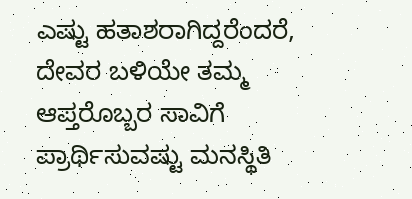ಎಷ್ಟು ಹತಾಶರಾಗಿದ್ದರೆಂದರೆ, ದೇವರ ಬಳಿಯೇ ತಮ್ಮ ಆಪ್ತರೊಬ್ಬರ ಸಾವಿಗೆ ಪ್ರಾರ್ಥಿಸುವಷ್ಟು ಮನಸ್ಥಿತಿ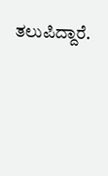ತಲುಪಿದ್ದಾರೆ.